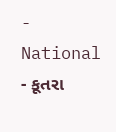- National
- કૂતરા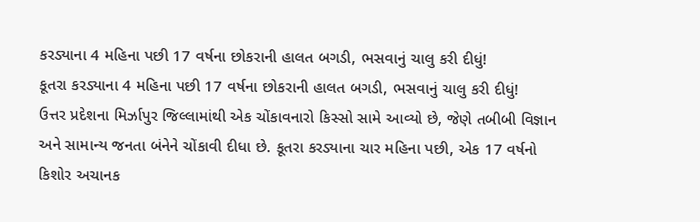કરડ્યાના 4 મહિના પછી 17 વર્ષના છોકરાની હાલત બગડી, ભસવાનું ચાલુ કરી દીધું!
કૂતરા કરડ્યાના 4 મહિના પછી 17 વર્ષના છોકરાની હાલત બગડી, ભસવાનું ચાલુ કરી દીધું!
ઉત્તર પ્રદેશના મિર્ઝાપુર જિલ્લામાંથી એક ચોંકાવનારો કિસ્સો સામે આવ્યો છે, જેણે તબીબી વિજ્ઞાન અને સામાન્ય જનતા બંનેને ચોંકાવી દીધા છે. કૂતરા કરડ્યાના ચાર મહિના પછી, એક 17 વર્ષનો કિશોર અચાનક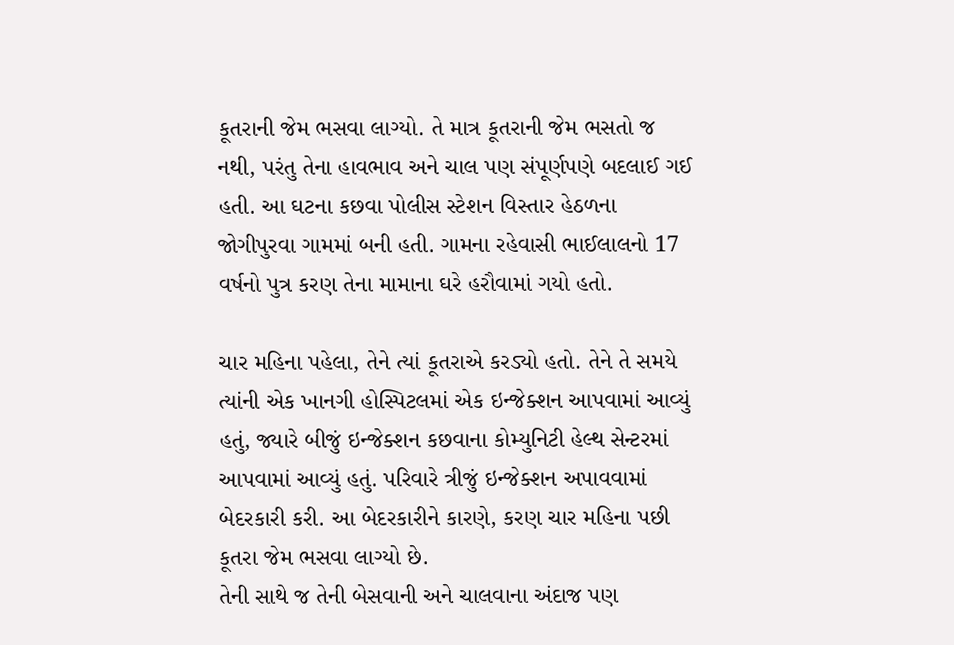કૂતરાની જેમ ભસવા લાગ્યો. તે માત્ર કૂતરાની જેમ ભસતો જ નથી, પરંતુ તેના હાવભાવ અને ચાલ પણ સંપૂર્ણપણે બદલાઈ ગઈ હતી. આ ઘટના કછવા પોલીસ સ્ટેશન વિસ્તાર હેઠળના જોગીપુરવા ગામમાં બની હતી. ગામના રહેવાસી ભાઈલાલનો 17 વર્ષનો પુત્ર કરણ તેના મામાના ઘરે હરૌવામાં ગયો હતો.

ચાર મહિના પહેલા, તેને ત્યાં કૂતરાએ કરડ્યો હતો. તેને તે સમયે ત્યાંની એક ખાનગી હોસ્પિટલમાં એક ઇન્જેક્શન આપવામાં આવ્યું હતું, જ્યારે બીજું ઇન્જેક્શન કછવાના કોમ્યુનિટી હેલ્થ સેન્ટરમાં આપવામાં આવ્યું હતું. પરિવારે ત્રીજું ઇન્જેક્શન અપાવવામાં બેદરકારી કરી. આ બેદરકારીને કારણે, કરણ ચાર મહિના પછી કૂતરા જેમ ભસવા લાગ્યો છે.
તેની સાથે જ તેની બેસવાની અને ચાલવાના અંદાજ પણ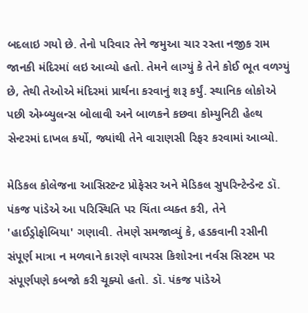બદલાઇ ગયો છે. તેનો પરિવાર તેને જમુઆ ચાર રસ્તા નજીક રામ જાનકી મંદિરમાં લઇ આવ્યો હતો. તેમને લાગ્યું કે તેને કોઈ ભૂત વળગ્યું છે, તેથી તેઓએ મંદિરમાં પ્રાર્થના કરવાનું શરૂ કર્યું. સ્થાનિક લોકોએ પછી એમ્બ્યુલન્સ બોલાવી અને બાળકને કછવા કોમ્યુનિટી હેલ્થ સેન્ટરમાં દાખલ કર્યો, જ્યાંથી તેને વારાણસી રિફર કરવામાં આવ્યો.

મેડિકલ કોલેજના આસિસ્ટન્ટ પ્રોફેસર અને મેડિકલ સુપરિન્ટેન્ડેન્ટ ડૉ. પંકજ પાંડેએ આ પરિસ્થિતિ પર ચિંતા વ્યક્ત કરી, તેને 'હાઈડ્રોફોબિયા' ગણાવી. તેમણે સમજાવ્યું કે, હડકવાની રસીની સંપૂર્ણ માત્રા ન મળવાને કારણે વાયરસ કિશોરના નર્વસ સિસ્ટમ પર સંપૂર્ણપણે કબજો કરી ચૂક્યો હતો. ડૉ. પંકજ પાંડેએ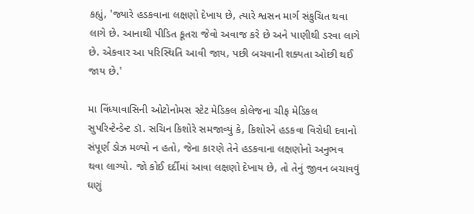કહ્યું, 'જ્યારે હડકવાના લક્ષણો દેખાય છે, ત્યારે શ્વસન માર્ગ સંકુચિત થવા લાગે છે. આનાથી પીડિત કૂતરા જેવો અવાજ કરે છે અને પાણીથી ડરવા લાગે છે. એકવાર આ પરિસ્થિતિ આવી જાય, પછી બચવાની શક્યતા ઓછી થઈ જાય છે.'

મા વિંધ્યાવાસિની ઓટોનોમસ સ્ટેટ મેડિકલ કોલેજના ચીફ મેડિકલ સુપરિન્ટેન્ડેન્ટ ડૉ. સચિન કિશોરે સમજાવ્યું કે, કિશોરને હડકવા વિરોધી દવાનો સંપૂર્ણ ડોઝ મળ્યો ન હતો, જેના કારણે તેને હડકવાના લક્ષણોનો અનુભવ થવા લાગ્યો. જો કોઈ દર્દીમાં આવા લક્ષણો દેખાય છે, તો તેનું જીવન બચાવવું ઘણું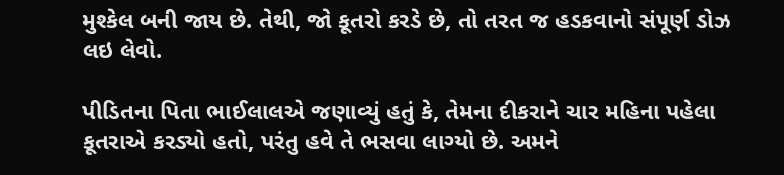મુશ્કેલ બની જાય છે. તેથી, જો કૂતરો કરડે છે, તો તરત જ હડકવાનો સંપૂર્ણ ડોઝ લઇ લેવો.

પીડિતના પિતા ભાઈલાલએ જણાવ્યું હતું કે, તેમના દીકરાને ચાર મહિના પહેલા કૂતરાએ કરડ્યો હતો, પરંતુ હવે તે ભસવા લાગ્યો છે. અમને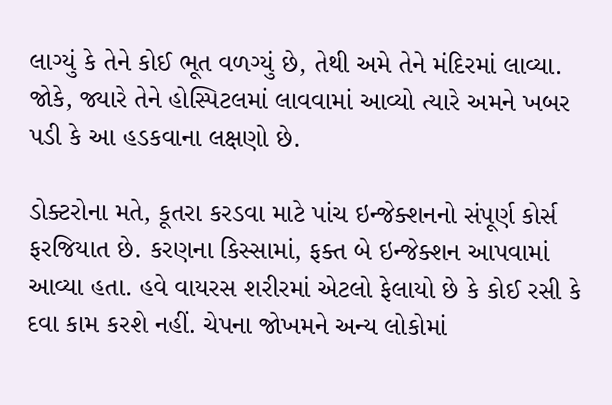લાગ્યું કે તેને કોઈ ભૂત વળગ્યું છે, તેથી અમે તેને મંદિરમાં લાવ્યા. જોકે, જ્યારે તેને હોસ્પિટલમાં લાવવામાં આવ્યો ત્યારે અમને ખબર પડી કે આ હડકવાના લક્ષણો છે.

ડોક્ટરોના મતે, કૂતરા કરડવા માટે પાંચ ઇન્જેક્શનનો સંપૂર્ણ કોર્સ ફરજિયાત છે. કરણના કિસ્સામાં, ફક્ત બે ઇન્જેક્શન આપવામાં આવ્યા હતા. હવે વાયરસ શરીરમાં એટલો ફેલાયો છે કે કોઈ રસી કે દવા કામ કરશે નહીં. ચેપના જોખમને અન્ય લોકોમાં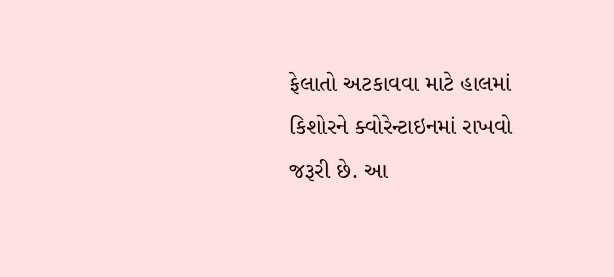ફેલાતો અટકાવવા માટે હાલમાં કિશોરને ક્વોરેન્ટાઇનમાં રાખવો જરૂરી છે. આ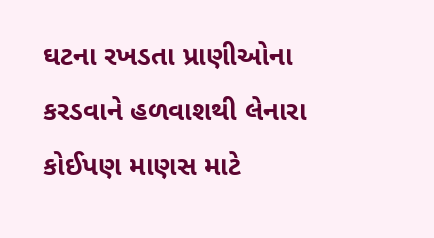ઘટના રખડતા પ્રાણીઓના કરડવાને હળવાશથી લેનારા કોઈપણ માણસ માટે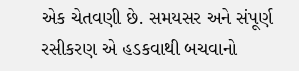એક ચેતવણી છે. સમયસર અને સંપૂર્ણ રસીકરણ એ હડકવાથી બચવાનો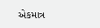એકમાત્ર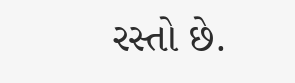રસ્તો છે.